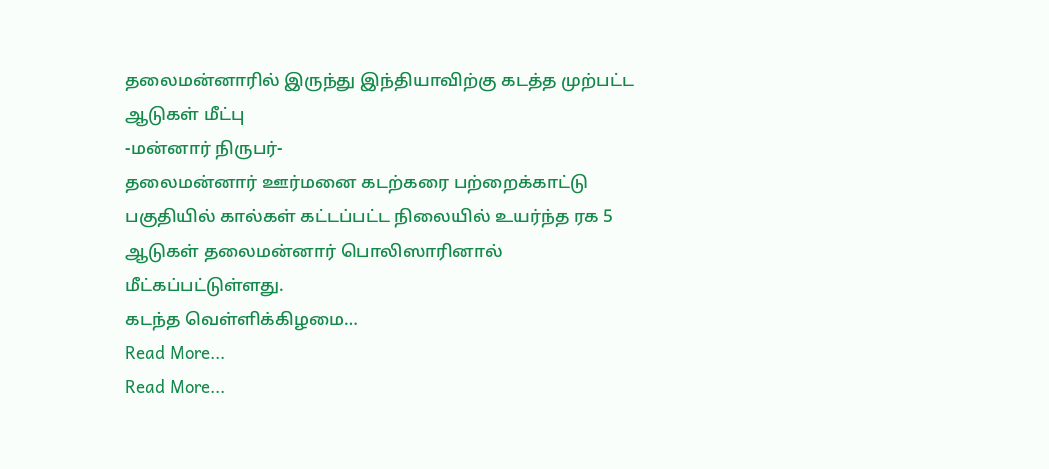தலைமன்னாரில் இருந்து இந்தியாவிற்கு கடத்த முற்பட்ட ஆடுகள் மீட்பு
-மன்னார் நிருபர்-
தலைமன்னார் ஊர்மனை கடற்கரை பற்றைக்காட்டு பகுதியில் கால்கள் கட்டப்பட்ட நிலையில் உயர்ந்த ரக 5 ஆடுகள் தலைமன்னார் பொலிஸாரினால் மீட்கப்பட்டுள்ளது.
கடந்த வெள்ளிக்கிழமை…
Read More...
Read More...